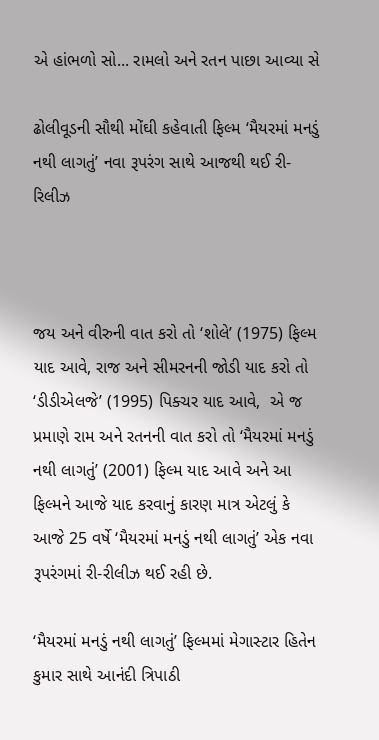એ હાંભળો સો... રામલો અને રતન પાછા આવ્યા સે

ઢોલીવૂડની સૌથી મોંઘી કહેવાતી ફિલ્મ ‘મૈયરમાં મનડું નથી લાગતું’ નવા રૂપરંગ સાથે આજથી થઈ રી-રિલીઝ



જય અને વીરુની વાત કરો તો ‘શોલે’ (1975) ફિલ્મ યાદ આવે, રાજ અને સીમરનની જોડી યાદ કરો તો ‘ડીડીએલજે’ (1995) પિક્ચર યાદ આવે,  એ જ પ્રમાણે રામ અને રતનની વાત કરો તો ‘મૈયરમાં મનડું નથી લાગતું’ (2001) ફિલ્મ યાદ આવે અને આ ફિલ્મને આજે યાદ કરવાનું કારણ માત્ર એટલું કે આજે 25 વર્ષે ‘મૈયરમાં મનડું નથી લાગતું’ એક નવા રૂપરંગમાં રી-રીલીઝ થઈ રહી છે.

‘મૈયરમાં મનડું નથી લાગતું’ ફિલ્મમાં મેગાસ્ટાર હિતેન કુમાર સાથે આનંદી ત્રિપાઠી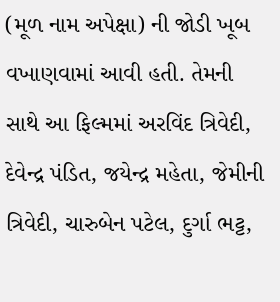(મૂળ નામ અપેક્ષા) ની જોડી ખૂબ વખાણવામાં આવી હતી. તેમની સાથે આ ફિલ્મમાં અરવિંદ ત્રિવેદી, દેવેન્દ્ર પંડિત, જયેન્દ્ર મહેતા, જેમીની ત્રિવેદી, ચારુબેન પટેલ, દુર્ગા ભટ્ટ,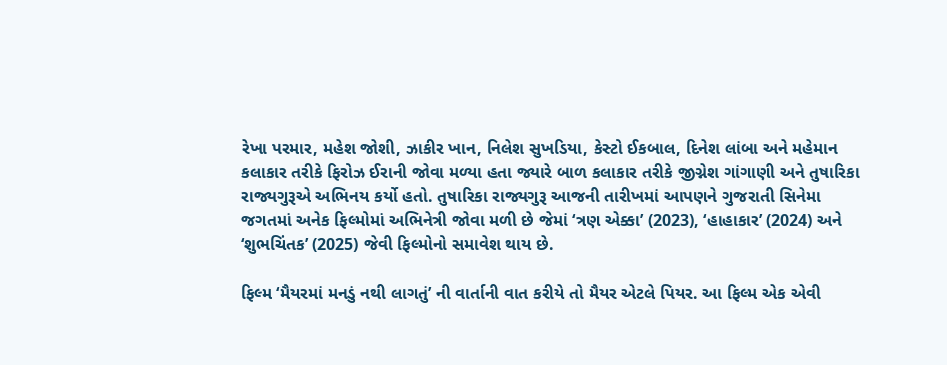રેખા પરમાર, મહેશ જોશી, ઝાકીર ખાન, નિલેશ સુખડિયા, કેસ્ટો ઈકબાલ, દિનેશ લાંબા અને મહેમાન કલાકાર તરીકે ફિરોઝ ઈરાની જોવા મળ્યા હતા જ્યારે બાળ કલાકાર તરીકે જીગ્નેશ ગાંગાણી અને તુષારિકા રાજ્યગુરૂએ અભિનય કર્યો હતો. તુષારિકા રાજ્યગુરૂ આજની તારીખમાં આપણને ગુજરાતી સિનેમા જગતમાં અનેક ફિલ્મોમાં અભિનેત્રી જોવા મળી છે જેમાં ‘ત્રણ એક્કા’ (2023), ‘હાહાકાર’ (2024) અને ‘શુભચિંતક’ (2025) જેવી ફિલ્મોનો સમાવેશ થાય છે.

ફિલ્મ ‘મૈયરમાં મનડું નથી લાગતું’ ની વાર્તાની વાત કરીયે તો મૈયર એટલે પિયર. આ ફિલ્મ એક એવી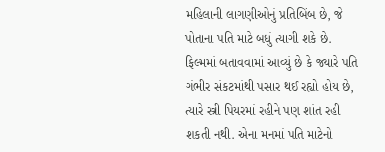મહિલાની લાગણીઓનું પ્રતિબિંબ છે, જે પોતાના પતિ માટે બધું ત્યાગી શકે છે. ફિલ્મમાં બતાવવામાં આવ્યું છે કે જ્યારે પતિ ગંભીર સંકટમાંથી પસાર થઈ રહ્યો હોય છે, ત્યારે સ્ત્રી પિયરમાં રહીને પણ શાંત રહી શકતી નથી. એના મનમાં પતિ માટેનો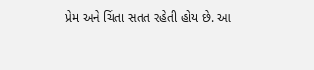પ્રેમ અને ચિંતા સતત રહેતી હોય છે. આ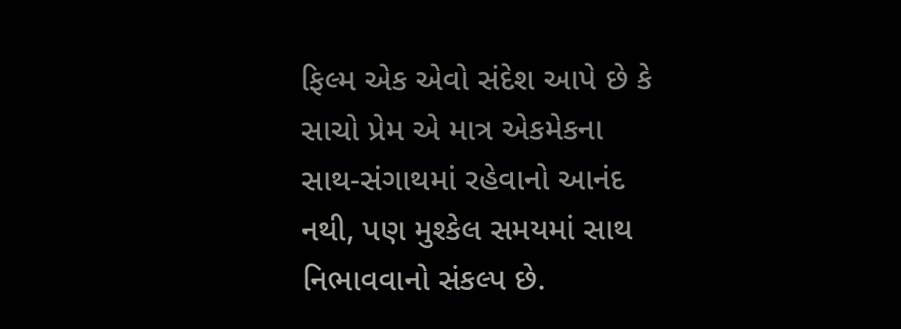ફિલ્મ એક એવો સંદેશ આપે છે કે સાચો પ્રેમ એ માત્ર એકમેકના સાથ-સંગાથમાં રહેવાનો આનંદ નથી, પણ મુશ્કેલ સમયમાં સાથ નિભાવવાનો સંકલ્પ છે.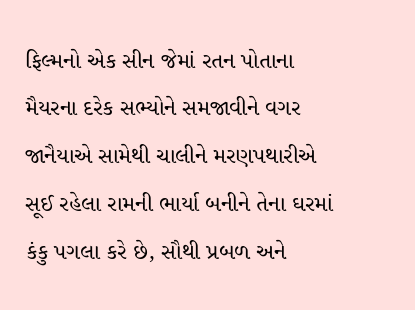ફિલ્મનો એક સીન જેમાં રતન પોતાના મૈયરના દરેક સભ્યોને સમજાવીને વગર જાનૈયાએ સામેથી ચાલીને મરણપથારીએ સૂઈ રહેલા રામની ભાર્યા બનીને તેના ઘરમાં કંકુ પગલા કરે છે, સૌથી પ્રબળ અને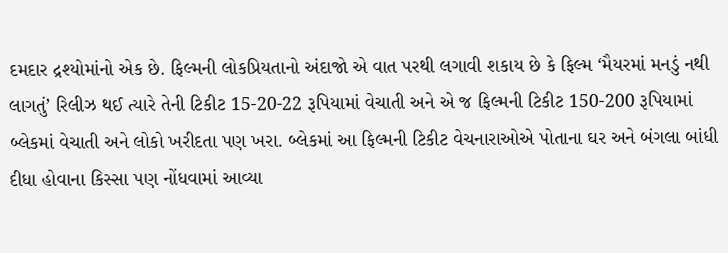દમદાર દ્રશ્યોમાંનો એક છે. ફિલ્મની લોકપ્રિયતાનો અંદાજો એ વાત પરથી લગાવી શકાય છે કે ફિલ્મ ‘મૈયરમાં મનડું નથી લાગતું’ રિલીઝ થઈ ત્યારે તેની ટિકીટ 15-20-22 રૂપિયામાં વેચાતી અને એ જ ફિલ્મની ટિકીટ 150-200 રૂપિયામાં બ્લેકમાં વેચાતી અને લોકો ખરીદતા પણ ખરા. બ્લેકમાં આ ફિલ્મની ટિકીટ વેચનારાઓએ પોતાના ઘર અને બંગલા બાંધી દીધા હોવાના કિસ્સા પણ નોંધવામાં આવ્યા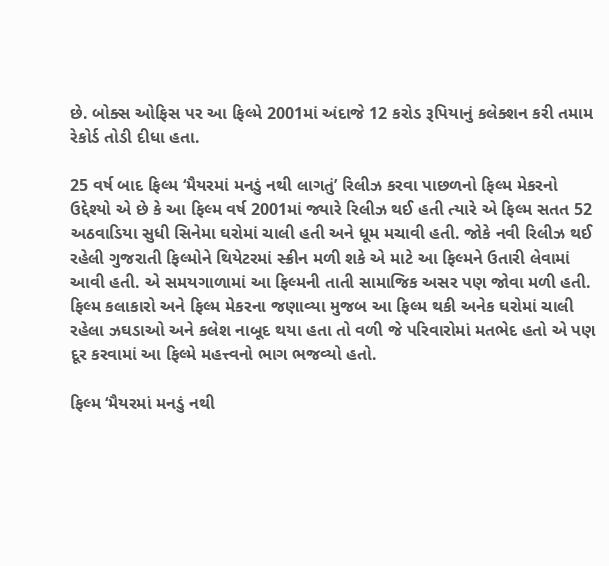છે. બોક્સ ઓફિસ પર આ ફિલ્મે 2001માં અંદાજે 12 કરોડ રૂપિયાનું કલેક્શન કરી તમામ રેકોર્ડ તોડી દીધા હતા.

25 વર્ષ બાદ ફિલ્મ ‘મૈયરમાં મનડું નથી લાગતું’ રિલીઝ કરવા પાછળનો ફિલ્મ મેકરનો ઉદ્દેશ્યો એ છે કે આ ફિલ્મ વર્ષ 2001માં જ્યારે રિલીઝ થઈ હતી ત્યારે એ ફિલ્મ સતત 52 અઠવાડિયા સુધી સિનેમા ઘરોમાં ચાલી હતી અને ધૂમ મચાવી હતી. જોકે નવી રિલીઝ થઈ રહેલી ગુજરાતી ફિલ્મોને થિયેટરમાં સ્ક્રીન મળી શકે એ માટે આ ફિલ્મને ઉતારી લેવામાં આવી હતી. એ સમયગાળામાં આ ફિલ્મની તાતી સામાજિક અસર પણ જોવા મળી હતી. ફિલ્મ કલાકારો અને ફિલ્મ મેકરના જણાવ્યા મુજબ આ ફિલ્મ થકી અનેક ઘરોમાં ચાલી રહેલા ઝઘડાઓ અને કલેશ નાબૂદ થયા હતા તો વળી જે પરિવારોમાં મતભેદ હતો એ પણ દૂર કરવામાં આ ફિલ્મે મહત્ત્વનો ભાગ ભજવ્યો હતો.

ફિલ્મ ‘મૈયરમાં મનડું નથી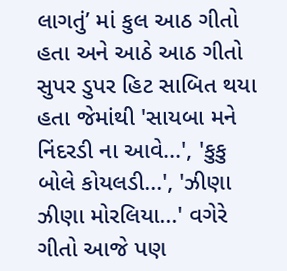લાગતું’ માં કુલ આઠ ગીતો હતા અને આઠે આઠ ગીતો સુપર ડુપર હિટ સાબિત થયા હતા જેમાંથી 'સાયબા મને નિંદરડી ના આવે...', 'કુકુ બોલે કોયલડી...', 'ઝીણા ઝીણા મોરલિયા...' વગેરે ગીતો આજે પણ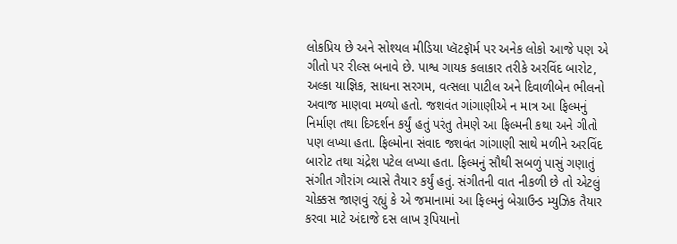લોકપ્રિય છે અને સોશ્યલ મીડિયા પ્લૅટફૉર્મ પર અનેક લોકો આજે પણ એ ગીતો પર રીલ્સ બનાવે છે. પાશ્વ ગાયક કલાકાર તરીકે અરવિંદ બારોટ, અલ્કા યાજ્ઞિક, સાધના સરગમ, વત્સલા પાટીલ અને દિવાળીબેન ભીલનો અવાજ માણવા મળ્યો હતો. જશવંત ગાંગાણીએ ન માત્ર આ ફિલ્મનું નિર્માણ તથા દિગ્દર્શન કર્યું હતું પરંતુ તેમણે આ ફિલ્મની કથા અને ગીતો પણ લખ્યા હતા. ફિલ્મોના સંવાદ જશવંત ગાંગાણી સાથે મળીને અરવિંદ બારોટ તથા ચંદ્રેશ પટેલ લખ્યા હતા. ફિલ્મનું સૌથી સબળું પાસું ગણાતું સંગીત ગૌરાંગ વ્યાસે તૈયાર કર્યું હતું. સંગીતની વાત નીકળી છે તો એટલું ચોક્કસ જાણવું રહ્યું કે એ જમાનામાં આ ફિલ્મનું બેગ્રાઉન્ડ મ્યુઝિક તૈયાર કરવા માટે અંદાજે દસ લાખ રૂપિયાનો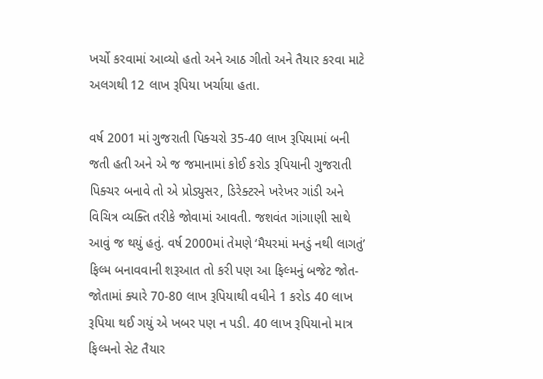ખર્ચો કરવામાં આવ્યો હતો અને આઠ ગીતો અને તૈયાર કરવા‌ માટે અલગથી 12 લાખ રૂપિયા ખર્ચાયા હતા.

વર્ષ 2001 માં ગુજરાતી પિક્ચરો 35-40 લાખ રૂપિયામાં બની જતી હતી અને એ જ જમાનામાં કોઈ કરોડ રૂપિયાની ગુજરાતી પિક્ચર બનાવે તો એ પ્રોડ્યુસર, ડિરેક્ટરને ખરેખર ગાંડી અને વિચિત્ર વ્યક્તિ તરીકે જોવામાં આવતી. જશવંત ગાંગાણી સાથે આવું જ થયું હતું. વર્ષ 2000માં તેમણે ‘મૈયરમાં મનડું નથી લાગતું’ ફિલ્મ બનાવવાની શરૂઆત તો કરી પણ આ ફિલ્મનું બજેટ જોત-જોતામાં ક્યારે 70-80 લાખ રૂપિયાથી વધીને 1 કરોડ 40 લાખ રૂપિયા થઈ ગયું એ ખબર પણ ન પડી. 40 લાખ રૂપિયાનો માત્ર ફિલ્મનો સેટ તૈયાર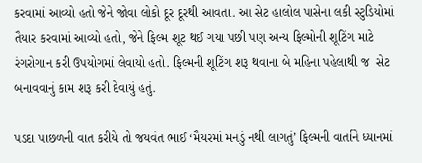કરવામાં આવ્યો હતો જેને જોવા લોકો દૂર દૂરથી આવતા. આ સેટ હાલોલ પાસેના લકી સ્ટુડિયોમાં તૈયાર કરવામાં આવ્યો હતો, જેને ફિલ્મ શૂટ થઈ ગયા પછી પણ અન્ય ફિલ્મોની શૂટિંગ માટે રંગરોગાન કરી ઉપયોગમાં લેવાયો હતો. ફિલ્મની શૂટિંગ શરૂ થવાના બે મહિના પહેલાથી જ  સેટ બનાવવાનું કામ શરૂ કરી દેવાયું હતું.

પડદા પાછળની વાત કરીયે તો જયવંત ભાઈ ‘મૈયરમાં મનડું નથી લાગતું’ ફિલ્મની વાર્તાને ધ્યાનમાં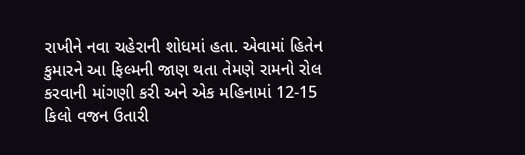રાખીને નવા ચહેરાની શોધમાં હતા. એવામાં હિતેન કુમારને આ ફિલ્મની જાણ થતા તેમણે રામનો રોલ કરવાની માંગણી કરી અને એક મહિનામાં 12-15 કિલો વજન ઉતારી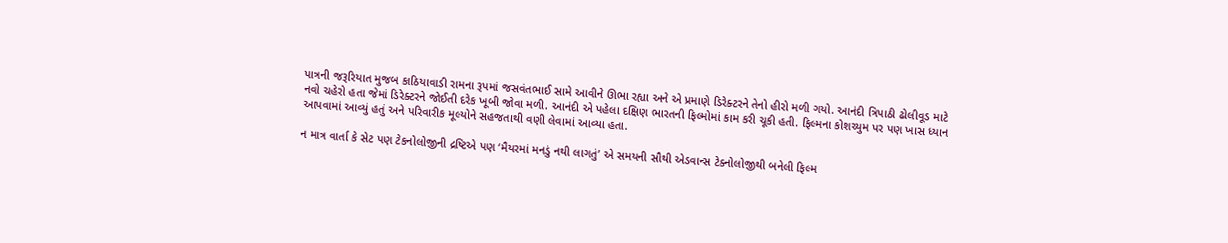પાત્રની જરૂરિયાત મુજબ કાઠિયાવાડી રામના રૂપમાં જસવંતભાઈ સામે આવીને ઊભા રહ્યા અને એ પ્રમાણે ડિરેક્ટરને તેનો હીરો મળી ગયો. આનંદી ત્રિપાઠી ઢોલીવૂડ માટે નવો ચહેરો હતા જેમાં ડિરેક્ટરને જોઈતી દરેક ખૂબી જોવા મળી. આનંદી એ પહેલા દક્ષિણ ભારતની ફિલ્મોમાં કામ કરી ચૂકી હતી. ફિલ્મના કોશચ્યુમ પર પણ ખાસ ધ્યાન આપવામાં આવ્યું હતું અને પરિવારીક મૂલ્યોને સહજતાથી વણી લેવામાં આવ્યા હતા.

ન માત્ર વાર્તા કે સેટ પણ ટેકનોલોજીની દ્રષ્ટિએ પણ ‘મૈયરમાં મનડું નથી લાગતું’ એ સમયની સૌથી એડવાન્સ ટેક્નોલોજીથી બનેલી ફિલ્મ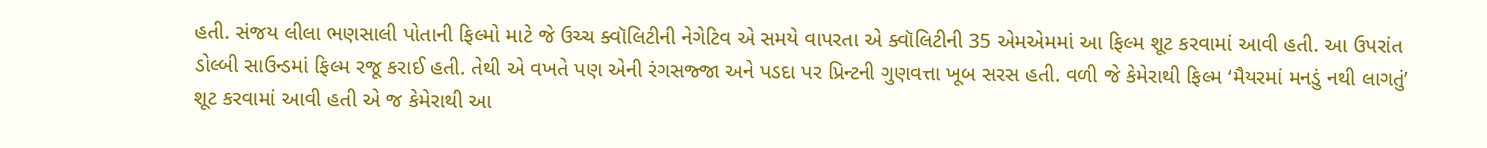હતી. સંજય લીલા ભણસાલી પોતાની ફિલ્મો માટે જે ઉચ્ચ ક્વૉલિટીની નેગેટિવ એ સમયે વાપરતા એ ક્વૉલિટીની 35 એમએમમાં આ ફિલ્મ શૂટ કરવામાં આવી હતી. આ ઉપરાંત ડોલ્બી સાઉન્ડમાં ફિલ્મ રજૂ કરાઈ હતી. તેથી એ વખતે પણ એની રંગસજ્જા અને પડદા પર પ્રિન્ટની ગુણવત્તા ખૂબ સરસ હતી. વળી જે કેમેરાથી ફિલ્મ ‘મૈયરમાં મનડું નથી લાગતું’ શૂટ કરવામાં આવી હતી એ જ કેમેરાથી આ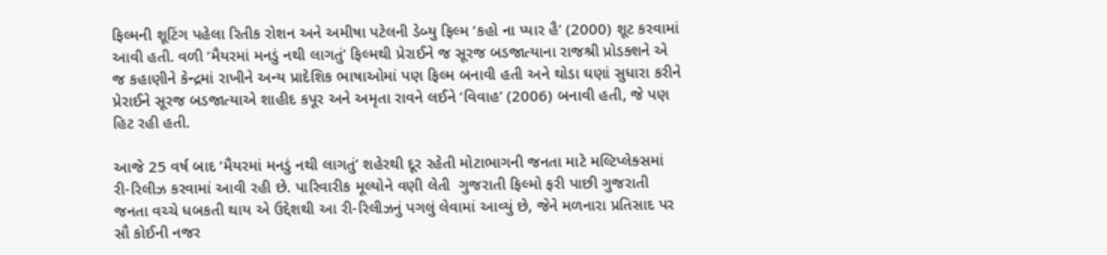ફિલ્મની શૂટિંગ પહેલા રિતીક રોશન અને અમીષા પટેલની ડેબ્યુ ફિલ્મ ‘કહો ના પ્યાર હૈ’ (2000) શૂટ કરવામાં આવી હતી. વળી ‘મૈયરમાં મનડું નથી લાગતું’ ફિલ્મથી પ્રેરાઈને જ સૂરજ બડજાત્યાના રાજશ્રી પ્રોડક્શને એ જ કહાણીને કેન્દ્રમાં રાખીને અન્ય પ્રાદેશિક ભાષાઓમાં પણ ફિલ્મ બનાવી હતી અને થોડા ઘણાં સુધારા કરીને પ્રેરાઈને સૂરજ બડજાત્યાએ શાહીદ કપૂર અને અમૃતા રાવને લઈને ‘વિવાહ’ (2006) બનાવી હતી, જે પણ હિટ રહી હતી.

આજે 25 વર્ષ બાદ ‘મૈયરમાં મનડું નથી લાગતું’ શહેરથી દૂર રહેતી મોટાભાગની જનતા માટે મલ્ટિપ્લેક્સમાં રી-રિલીઝ કરવામાં આવી રહી છે. પારિવારીક મૂલ્યોને વણી લેતી  ગુજરાતી ફિલ્મો ફરી પાછી ગુજરાતી જનતા વચ્ચે ધબકતી થાય એ ઉદ્દેશથી આ રી-રિલીઝનું પગલું લેવામાં આવ્યું છે, જેને મળનારા પ્રતિસાદ પર સૌ કોઈની નજર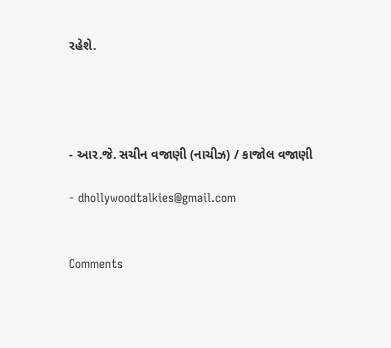રહેશે.




- આર.જે. સચીન વજાણી (નાચીઝ) / કાજોલ વજાણી

- dhollywoodtalkies@gmail.com


Comments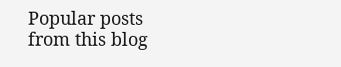Popular posts from this blog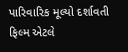પારિવારિક મૂલ્યો દર્શાવતી ફિલ્મ એટલે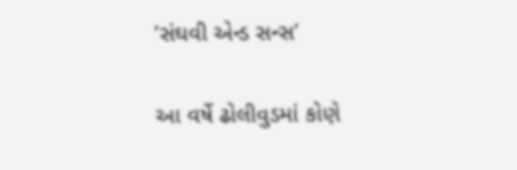‘સંઘવી એન્ડ સન્સ’

આ વર્ષે ઢોલીવુડમાં કોણે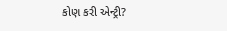કોણ કરી એન્ટ્રી?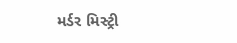મર્ડર મિસ્ટ્રી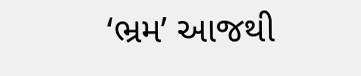‘ભ્રમ’ આજથી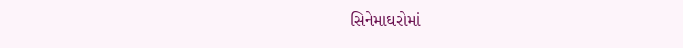સિનેમાઘરોમાં